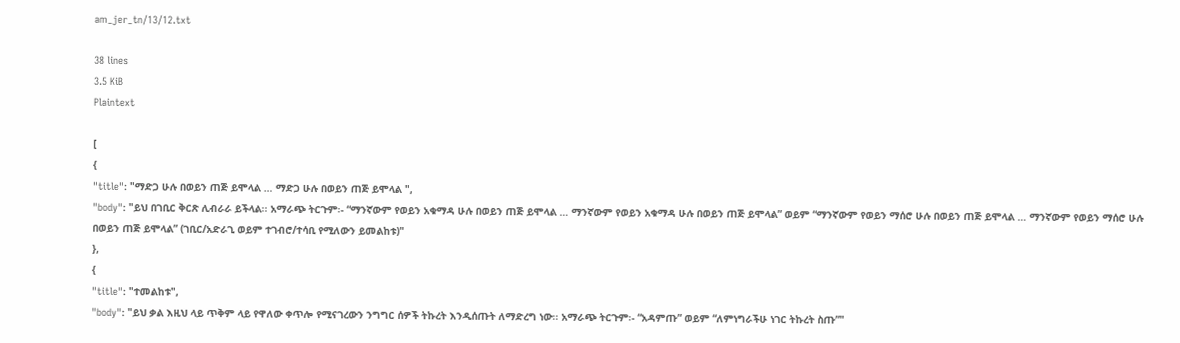am_jer_tn/13/12.txt

38 lines
3.5 KiB
Plaintext

[
{
"title": "ማድጋ ሁሉ በወይን ጠጅ ይሞላል … ማድጋ ሁሉ በወይን ጠጅ ይሞላል ",
"body": "ይህ በገቢር ቅርጽ ሊብራራ ይችላል፡፡ አማራጭ ትርጉም፡- “ማንኛውም የወይን አቁማዳ ሁሉ በወይን ጠጅ ይሞላል … ማንኛውም የወይን አቁማዳ ሁሉ በወይን ጠጅ ይሞላል” ወይም “ማንኛውም የወይን ማሰሮ ሁሉ በወይን ጠጅ ይሞላል … ማንኛውም የወይን ማሰሮ ሁሉ በወይን ጠጅ ይሞላል” (ገቢር/አድራጊ ወይም ተገብሮ/ተሳቢ የሚለውን ይመልከቱ)"
},
{
"title": "ተመልከቱ",
"body": "ይህ ቃል እዚህ ላይ ጥቅም ላይ የዋለው ቀጥሎ የሚናገረውን ንግግር ሰዎች ትኩረት እንዲሰጡት ለማድረግ ነው፡፡ አማራጭ ትርጉም፡- “አዳምጡ” ወይም “ለምነግራችሁ ነገር ትኩረት ስጡ”"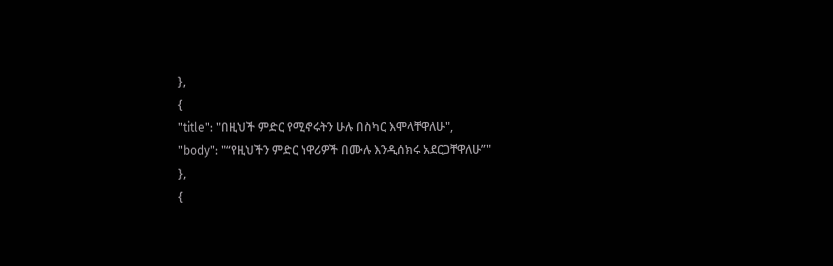},
{
"title": "በዚህች ምድር የሚኖሩትን ሁሉ በስካር እሞላቸዋለሁ",
"body": "“የዚህችን ምድር ነዋሪዎች በሙሉ እንዲሰክሩ አደርጋቸዋለሁ”"
},
{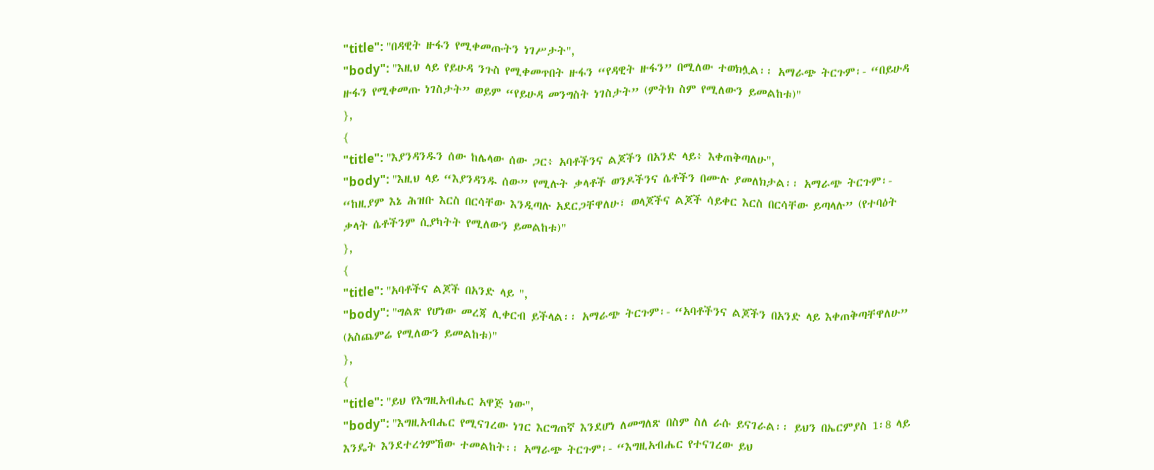"title": "በዳዊት ዙፋን የሚቀመጡትን ነገሥታት",
"body": "እዚህ ላይ የይሁዳ ንጉስ የሚቀመጥበት ዙፋን “የዳዊት ዙፋን” በሚለው ተወክሏል፡፡ አማራጭ ትርጉም፡- “በይሁዳ ዙፋን የሚቀመጡ ነገስታት” ወይም “የይሁዳ መንግስት ነገስታት” (ምትክ ስም የሚለውን ይመልከቱ)"
},
{
"title": "እያንዳንዱን ሰው ከሌላው ሰው ጋር፥ አባቶችንና ልጆችን በአንድ ላይ፥ እቀጠቅጣለሁ",
"body": "እዚህ ላይ “እያንዳንዱ ሰው” የሚሉት ቃላቶች ወንዶችንና ሴቶችን በሙሉ ያመለክታል፡፡ አማራጭ ትርጉም፡- “ከዚያም እኔ ሕዝቡ እርስ በርሳቸው እንዲጣሉ አደርጋቸዋለሁ፣ ወላጆችና ልጆች ሳይቀር እርስ በርሳቸው ይጣላሉ” (የተባዕት ቃላት ሴቶችንም ሲያካትት የሚለውን ይመልከቱ)"
},
{
"title": "አባቶችና ልጆች በአንድ ላይ ",
"body": "ግልጽ የሆነው መረጃ ሊቀርብ ይችላል፡፡ አማራጭ ትርጉም፡- “አባቶችንና ልጆችን በአንድ ላይ እቀጠቅጣቸዋለሁ” (አስጨምሬ የሚለውን ይመልከቱ)"
},
{
"title": "ይህ የእግዚአብሔር አዋጅ ነው",
"body": "እግዚአብሔር የሚናገረው ነገር እርግጠኛ እንደሆነ ለመግለጽ በስም ስለ ራሱ ይናገራል፡፡ ይህን በኤርምያስ 1፡8 ላይ እንዴት እንደተረጎምኸው ተመልከት፡፡ አማራጭ ትርጉም፡- “እግዚአብሔር የተናገረው ይህ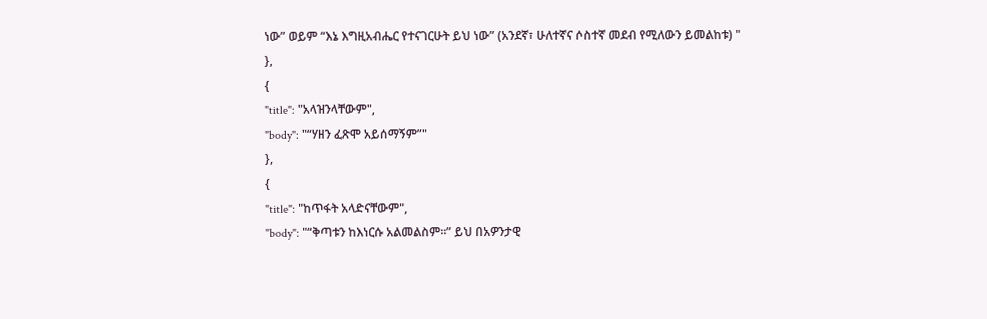ነው” ወይም “እኔ እግዚአብሔር የተናገርሁት ይህ ነው” (አንደኛ፣ ሁለተኛና ሶስተኛ መደብ የሚለውን ይመልከቱ) "
},
{
"title": "አላዝንላቸውም",
"body": "“ሃዘን ፈጽሞ አይሰማኝም”"
},
{
"title": "ከጥፋት አላድናቸውም",
"body": "“ቅጣቱን ከእነርሱ አልመልስም፡፡” ይህ በአዎንታዊ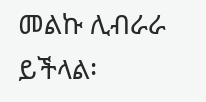መልኩ ሊብራራ ይችላል፡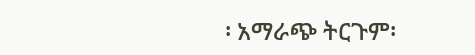፡ አማራጭ ትርጉም፡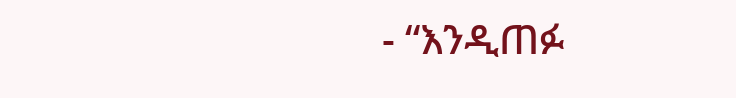- “እንዲጠፉ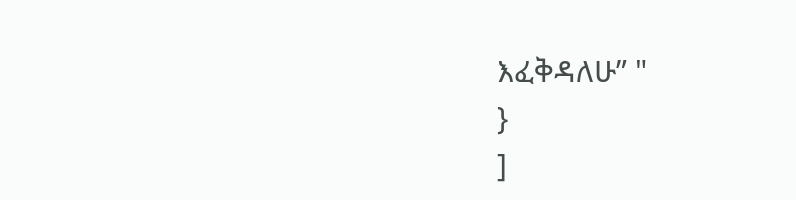እፈቅዳለሁ” "
}
]